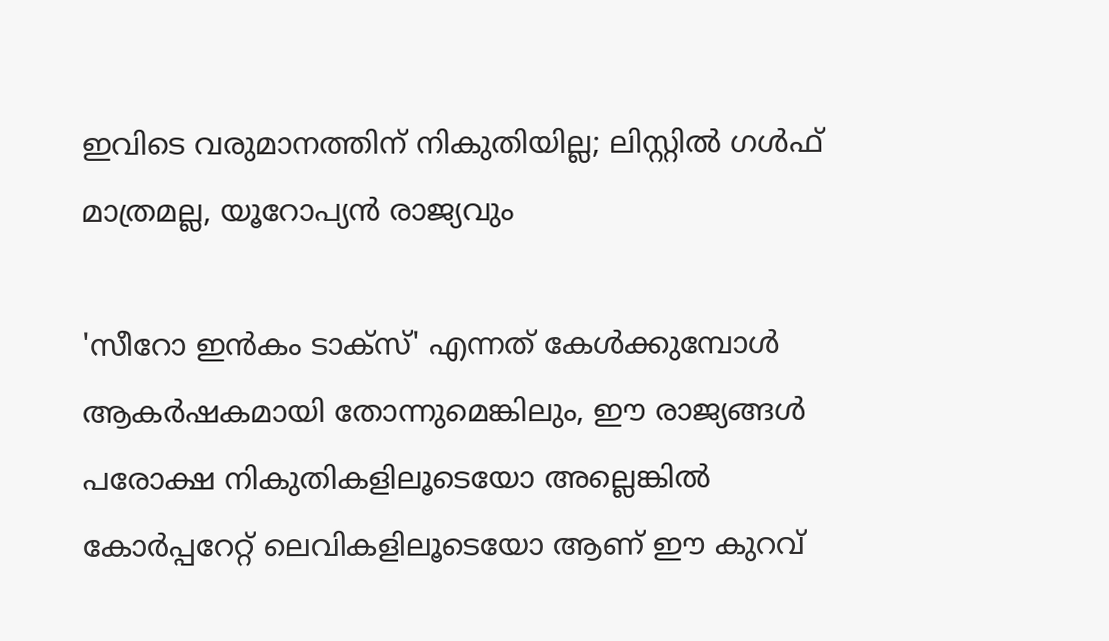ഇവിടെ വരുമാനത്തിന് നികുതിയില്ല; ലിസ്റ്റില്‍ ഗള്‍ഫ് മാത്രമല്ല, യൂറോപ്യന്‍ രാജ്യവും

'സീറോ ഇന്‍കം ടാക്‌സ്' എന്നത് കേള്‍ക്കുമ്പോള്‍ ആകര്‍ഷകമായി തോന്നുമെങ്കിലും, ഈ രാജ്യങ്ങള്‍ പരോക്ഷ നികുതികളിലൂടെയോ അല്ലെങ്കില്‍ കോര്‍പ്പറേറ്റ് ലെവികളിലൂടെയോ ആണ് ഈ കുറവ്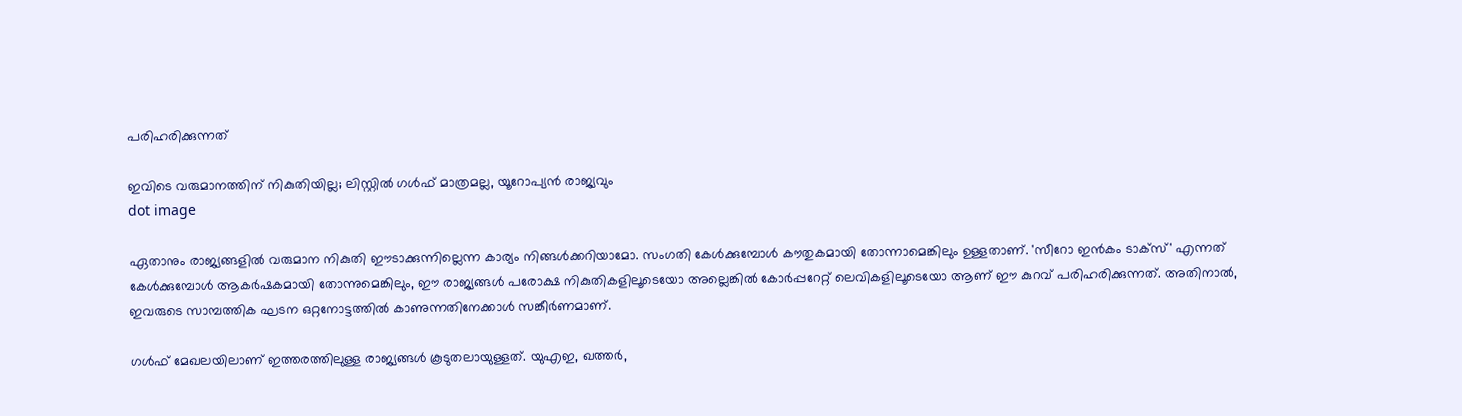പരിഹരിക്കുന്നത്

ഇവിടെ വരുമാനത്തിന് നികുതിയില്ല; ലിസ്റ്റില്‍ ഗള്‍ഫ് മാത്രമല്ല, യൂറോപ്യന്‍ രാജ്യവും
dot image

ഏതാനും രാജ്യങ്ങളില്‍ വരുമാന നികുതി ഈടാക്കുന്നില്ലെന്ന കാര്യം നിങ്ങള്‍ക്കറിയാമോ. സംഗതി കേള്‍ക്കുമ്പോള്‍ കൗതുകമായി തോന്നാമെങ്കിലും ഉള്ളതാണ്. 'സീറോ ഇന്‍കം ടാക്‌സ്' എന്നത് കേള്‍ക്കുമ്പോള്‍ ആകര്‍ഷകമായി തോന്നുമെങ്കിലും, ഈ രാജ്യങ്ങള്‍ പരോക്ഷ നികുതികളിലൂടെയോ അല്ലെങ്കില്‍ കോര്‍പ്പറേറ്റ് ലെവികളിലൂടെയോ ആണ് ഈ കുറവ് പരിഹരിക്കുന്നത്. അതിനാല്‍, ഇവരുടെ സാമ്പത്തിക ഘടന ഒറ്റനോട്ടത്തില്‍ കാണുന്നതിനേക്കാള്‍ സങ്കീര്‍ണമാണ്.

ഗള്‍ഫ് മേഖലയിലാണ് ഇത്തരത്തിലുള്ള രാജ്യങ്ങള്‍ കൂടുതലായുള്ളത്. യുഎഇ, ഖത്തര്‍,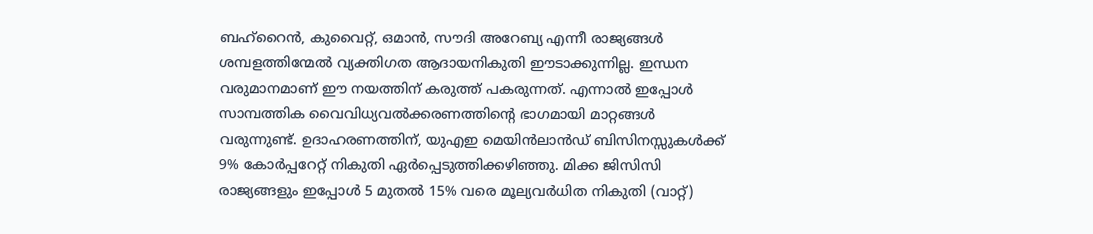ബഹ്റൈന്‍, കുവൈറ്റ്, ഒമാന്‍, സൗദി അറേബ്യ എന്നീ രാജ്യങ്ങള്‍ ശമ്പളത്തിന്മേല്‍ വ്യക്തിഗത ആദായനികുതി ഈടാക്കുന്നില്ല. ഇന്ധന വരുമാനമാണ് ഈ നയത്തിന് കരുത്ത് പകരുന്നത്. എന്നാല്‍ ഇപ്പോള്‍ സാമ്പത്തിക വൈവിധ്യവല്‍ക്കരണത്തിന്റെ ഭാഗമായി മാറ്റങ്ങള്‍ വരുന്നുണ്ട്. ഉദാഹരണത്തിന്, യുഎഇ മെയിന്‍ലാന്‍ഡ് ബിസിനസ്സുകള്‍ക്ക് 9% കോര്‍പ്പറേറ്റ് നികുതി ഏര്‍പ്പെടുത്തിക്കഴിഞ്ഞു. മിക്ക ജിസിസി രാജ്യങ്ങളും ഇപ്പോള്‍ 5 മുതല്‍ 15% വരെ മൂല്യവര്‍ധിത നികുതി (വാറ്റ്)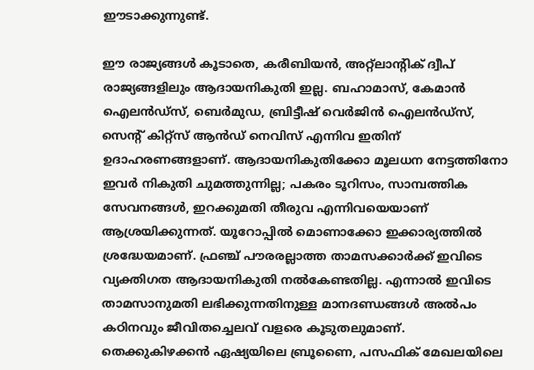ഈടാക്കുന്നുണ്ട്.

ഈ രാജ്യങ്ങള്‍ കൂടാതെ, കരീബിയന്‍, അറ്റ്‌ലാന്റിക് ദ്വീപ് രാജ്യങ്ങളിലും ആദായനികുതി ഇല്ല. ബഹാമാസ്, കേമാന്‍ ഐലന്‍ഡ്സ്, ബെര്‍മുഡ, ബ്രിട്ടീഷ് വെര്‍ജിന്‍ ഐലന്‍ഡ്സ്, സെന്റ് കിറ്റ്സ് ആന്‍ഡ് നെവിസ് എന്നിവ ഇതിന് ഉദാഹരണങ്ങളാണ്. ആദായനികുതിക്കോ മൂലധന നേട്ടത്തിനോ ഇവര്‍ നികുതി ചുമത്തുന്നില്ല; പകരം ടൂറിസം, സാമ്പത്തിക സേവനങ്ങള്‍, ഇറക്കുമതി തീരുവ എന്നിവയെയാണ് ആശ്രയിക്കുന്നത്. യൂറോപ്പില്‍ മൊണാക്കോ ഇക്കാര്യത്തില്‍ ശ്രദ്ധേയമാണ്. ഫ്രഞ്ച് പൗരരല്ലാത്ത താമസക്കാര്‍ക്ക് ഇവിടെ വ്യക്തിഗത ആദായനികുതി നല്‍കേണ്ടതില്ല. എന്നാല്‍ ഇവിടെ താമസാനുമതി ലഭിക്കുന്നതിനുള്ള മാനദണ്ഡങ്ങള്‍ അല്‍പം കഠിനവും ജീവിതച്ചെലവ് വളരെ കൂടുതലുമാണ്. തെക്കുകിഴക്കന്‍ ഏഷ്യയിലെ ബ്രൂണൈ, പസഫിക് മേഖലയിലെ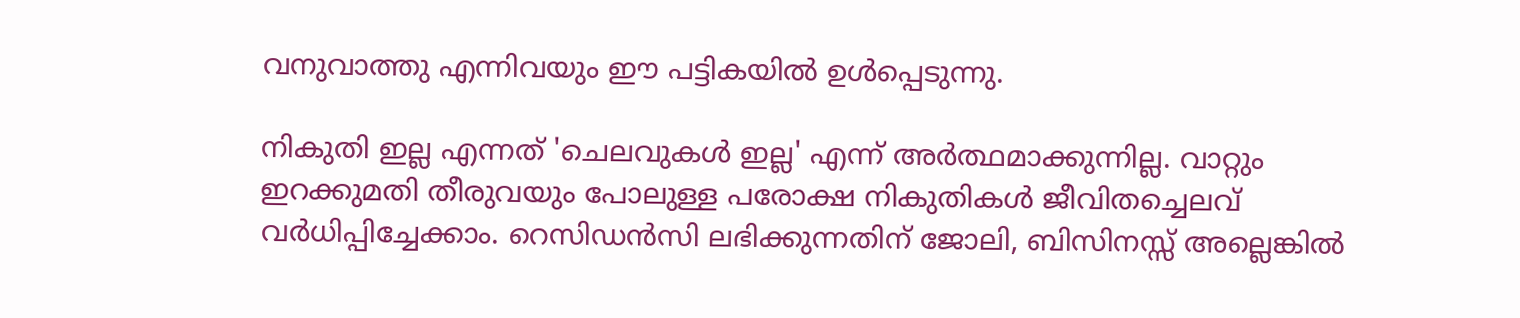വനുവാത്തു എന്നിവയും ഈ പട്ടികയില്‍ ഉള്‍പ്പെടുന്നു.

നികുതി ഇല്ല എന്നത് 'ചെലവുകള്‍ ഇല്ല' എന്ന് അര്‍ത്ഥമാക്കുന്നില്ല. വാറ്റും ഇറക്കുമതി തീരുവയും പോലുള്ള പരോക്ഷ നികുതികള്‍ ജീവിതച്ചെലവ് വര്‍ധിപ്പിച്ചേക്കാം. റെസിഡന്‍സി ലഭിക്കുന്നതിന് ജോലി, ബിസിനസ്സ് അല്ലെങ്കില്‍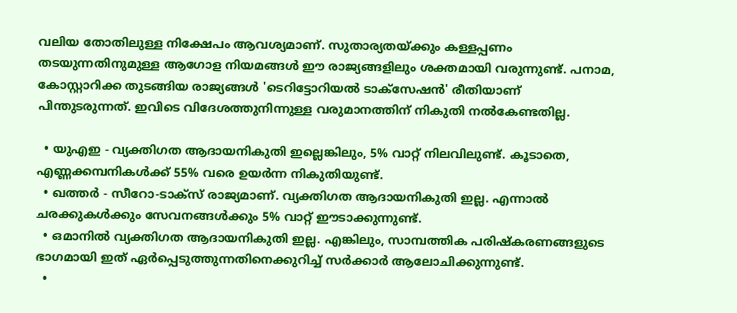വലിയ തോതിലുള്ള നിക്ഷേപം ആവശ്യമാണ്. സുതാര്യതയ്ക്കും കള്ളപ്പണം തടയുന്നതിനുമുള്ള ആഗോള നിയമങ്ങള്‍ ഈ രാജ്യങ്ങളിലും ശക്തമായി വരുന്നുണ്ട്. പനാമ, കോസ്റ്റാറിക്ക തുടങ്ങിയ രാജ്യങ്ങള്‍ 'ടെറിട്ടോറിയല്‍ ടാക്‌സേഷന്‍' രീതിയാണ് പിന്തുടരുന്നത്. ഇവിടെ വിദേശത്തുനിന്നുള്ള വരുമാനത്തിന് നികുതി നല്‍കേണ്ടതില്ല.

  • യുഎഇ - വ്യക്തിഗത ആദായനികുതി ഇല്ലെങ്കിലും, 5% വാറ്റ് നിലവിലുണ്ട്. കൂടാതെ, എണ്ണക്കമ്പനികള്‍ക്ക് 55% വരെ ഉയര്‍ന്ന നികുതിയുണ്ട്.
  • ഖത്തര്‍ - സീറോ-ടാക്‌സ് രാജ്യമാണ്. വ്യക്തിഗത ആദായനികുതി ഇല്ല. എന്നാല്‍ ചരക്കുകള്‍ക്കും സേവനങ്ങള്‍ക്കും 5% വാറ്റ് ഈടാക്കുന്നുണ്ട്.
  • ഒമാനില്‍ വ്യക്തിഗത ആദായനികുതി ഇല്ല. എങ്കിലും, സാമ്പത്തിക പരിഷ്‌കരണങ്ങളുടെ ഭാഗമായി ഇത് ഏര്‍പ്പെടുത്തുന്നതിനെക്കുറിച്ച് സര്‍ക്കാര്‍ ആലോചിക്കുന്നുണ്ട്.
  •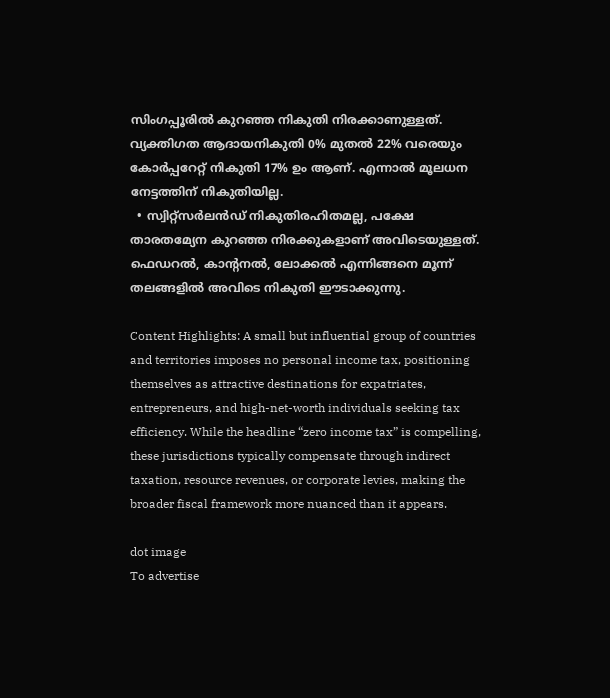സിംഗപ്പൂരില്‍ കുറഞ്ഞ നികുതി നിരക്കാണുള്ളത്. വ്യക്തിഗത ആദായനികുതി 0% മുതല്‍ 22% വരെയും കോര്‍പ്പറേറ്റ് നികുതി 17% ഉം ആണ്. എന്നാല്‍ മൂലധന നേട്ടത്തിന് നികുതിയില്ല.
  • സ്വിറ്റ്സര്‍ലന്‍ഡ് നികുതിരഹിതമല്ല, പക്ഷേ താരതമ്യേന കുറഞ്ഞ നിരക്കുകളാണ് അവിടെയുള്ളത്. ഫെഡറല്‍, കാന്റനല്‍, ലോക്കല്‍ എന്നിങ്ങനെ മൂന്ന് തലങ്ങളില്‍ അവിടെ നികുതി ഈടാക്കുന്നു.

Content Highlights: A small but influential group of countries and territories imposes no personal income tax, positioning themselves as attractive destinations for expatriates, entrepreneurs, and high-net-worth individuals seeking tax efficiency. While the headline “zero income tax” is compelling, these jurisdictions typically compensate through indirect taxation, resource revenues, or corporate levies, making the broader fiscal framework more nuanced than it appears.

dot image
To advertise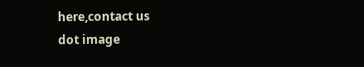here,contact us
dot image